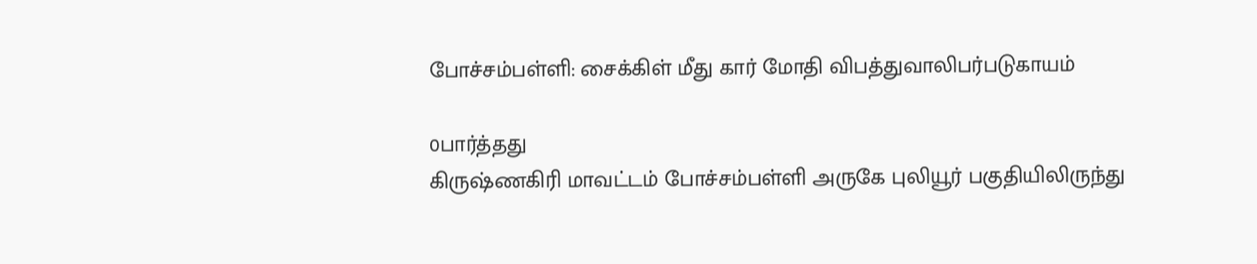போச்சம்பள்ளி: சைக்கிள் மீது கார் மோதி விபத்துவாலிபர்படுகாயம்

0பார்த்தது
கிருஷ்ணகிரி மாவட்டம் போச்சம்பள்ளி அருகே புலியூர் பகுதியிலிருந்து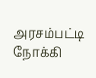அரசம்பட்டி நோக்கி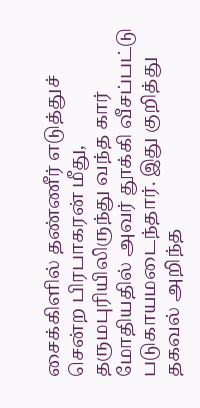சைக்கிளில் தண்ணீர் எடுத்துச் சென்ற பிரபாகரன் மீது, தருமபுரியிலிருந்து வந்த கார் மோதியதில் அவர் தூக்கி வீசப்பட்டு படுகாயமடைந்தார். இது குறித்து தகவல் அறிந்த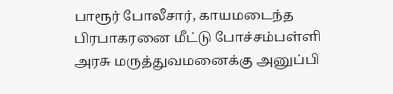பாரூர் போலீசார், காயமடைந்த பிரபாகரனை மீட்டு போச்சம்பள்ளி அரசு மருத்துவமனைக்கு அனுப்பி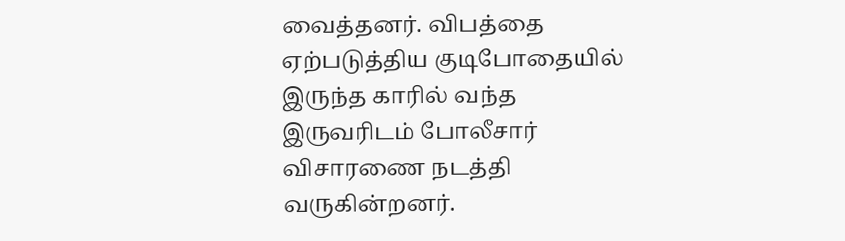வைத்தனர். விபத்தை ஏற்படுத்திய குடிபோதையில் இருந்த காரில் வந்த இருவரிடம் போலீசார் விசாரணை நடத்தி வருகின்றனர்.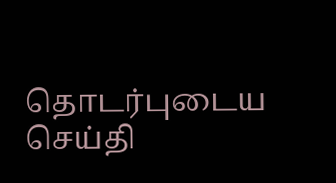தொடர்புடைய செய்தி